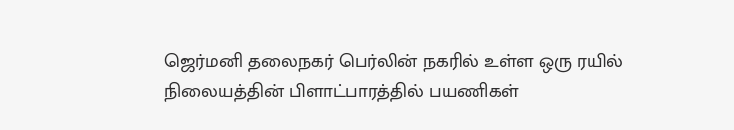ஜெர்மனி தலைநகர் பெர்லின் நகரில் உள்ள ஒரு ரயில் நிலையத்தின் பிளாட்பாரத்தில் பயணிகள்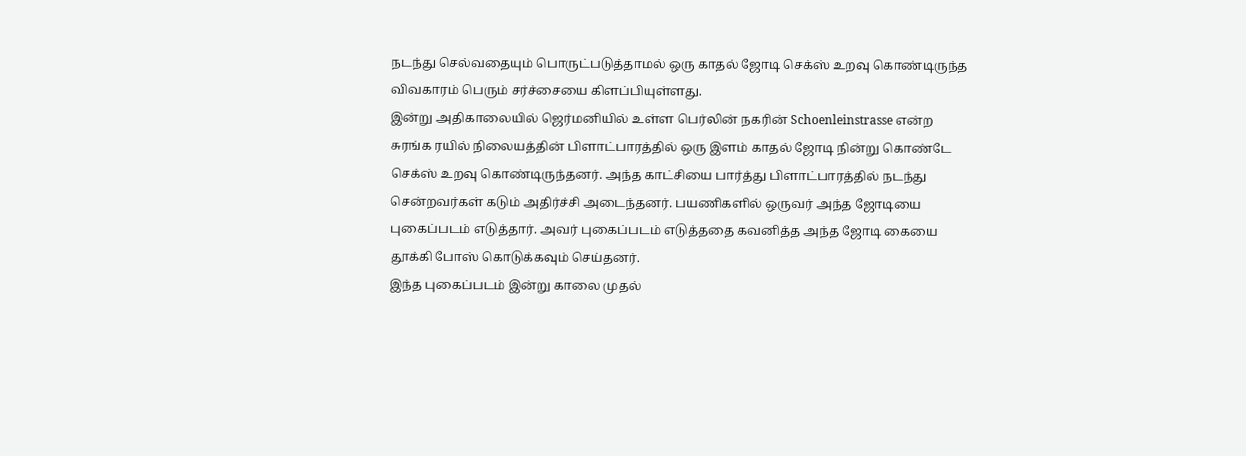நடந்து செல்வதையும் பொருட்படுத்தாமல் ஒரு காதல் ஜோடி செக்ஸ் உறவு கொண்டிருந்த விவகாரம் பெரும் சர்ச்சையை கிளப்பியுள்ளது.
இன்று அதிகாலையில் ஜெர்மனியில் உள்ள பெர்லின் நகரின் Schoenleinstrasse என்ற சுரங்க ரயில் நிலையத்தின் பிளாட்பாரத்தில் ஒரு இளம் காதல் ஜோடி நின்று கொண்டே செக்ஸ் உறவு கொண்டிருந்தனர். அந்த காட்சியை பார்த்து பிளாட்பாரத்தில் நடந்து சென்றவர்கள் கடும் அதிர்ச்சி அடைந்தனர். பயணிகளில் ஒருவர் அந்த ஜோடியை புகைப்படம் எடுத்தார். அவர் புகைப்படம் எடுத்ததை கவனித்த அந்த ஜோடி கையை தூக்கி போஸ் கொடுக்கவும் செய்தனர்.
இந்த புகைப்படம் இன்று காலை முதல்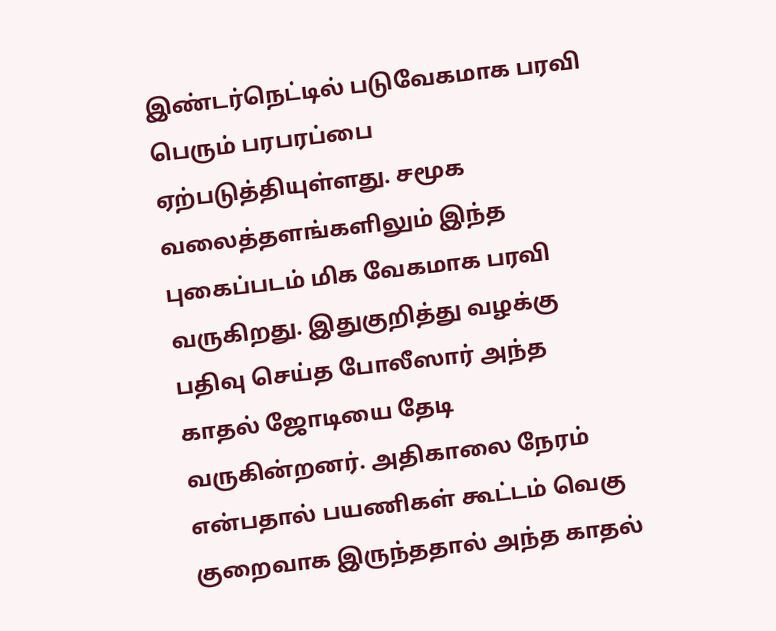இண்டர்நெட்டில் படுவேகமாக பரவி பெரும் பரபரப்பை ஏற்படுத்தியுள்ளது. சமூக வலைத்தளங்களிலும் இந்த புகைப்படம் மிக வேகமாக பரவி வருகிறது. இதுகுறித்து வழக்கு பதிவு செய்த போலீஸார் அந்த காதல் ஜோடியை தேடி வருகின்றனர். அதிகாலை நேரம் என்பதால் பயணிகள் கூட்டம் வெகு குறைவாக இருந்ததால் அந்த காதல்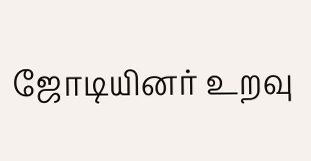ஜோடியினர் உறவு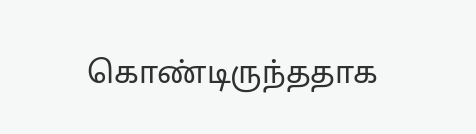கொண்டிருந்ததாக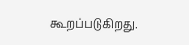கூறப்படுகிறது.